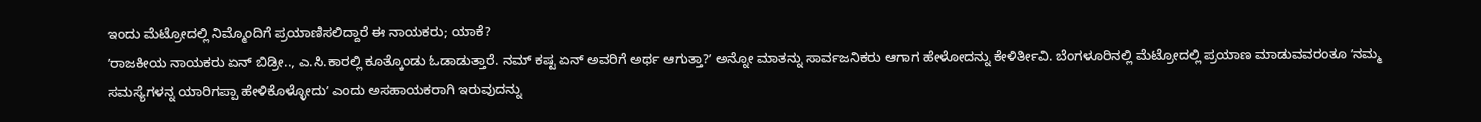ಇಂದು ಮೆಟ್ರೋದಲ್ಲಿ ನಿಮ್ಮೊಂದಿಗೆ ಪ್ರಯಾಣಿಸಲಿದ್ದಾರೆ ಈ ನಾಯಕರು; ಯಾಕೆ?
ʼರಾಜಕೀಯ ನಾಯಕರು ಏನ್ ಬಿಡ್ರೀ.., ಎ.ಸಿ.ಕಾರಲ್ಲಿ ಕೂತ್ಕೊಂಡು ಓಡಾಡುತ್ತಾರೆ. ನಮ್ ಕಷ್ಟ ಏನ್ ಅವರಿಗೆ ಅರ್ಥ ಆಗುತ್ತಾ?ʼ ಅನ್ನೋ ಮಾತನ್ನು ಸಾರ್ವಜನಿಕರು ಆಗಾಗ ಹೇಳೋದನ್ನು ಕೇಳಿರ್ತೀವಿ. ಬೆಂಗಳೂರಿನಲ್ಲಿ ಮೆಟ್ರೋದಲ್ಲಿ ಪ್ರಯಾಣ ಮಾಡುವವರಂತೂ ʼನಮ್ಮ ಸಮಸ್ಯೆಗಳನ್ನ ಯಾರಿಗಪ್ಪಾ ಹೇಳಿಕೊಳ್ಳೋದುʼ ಎಂದು ಅಸಹಾಯಕರಾಗಿ ಇರುವುದನ್ನು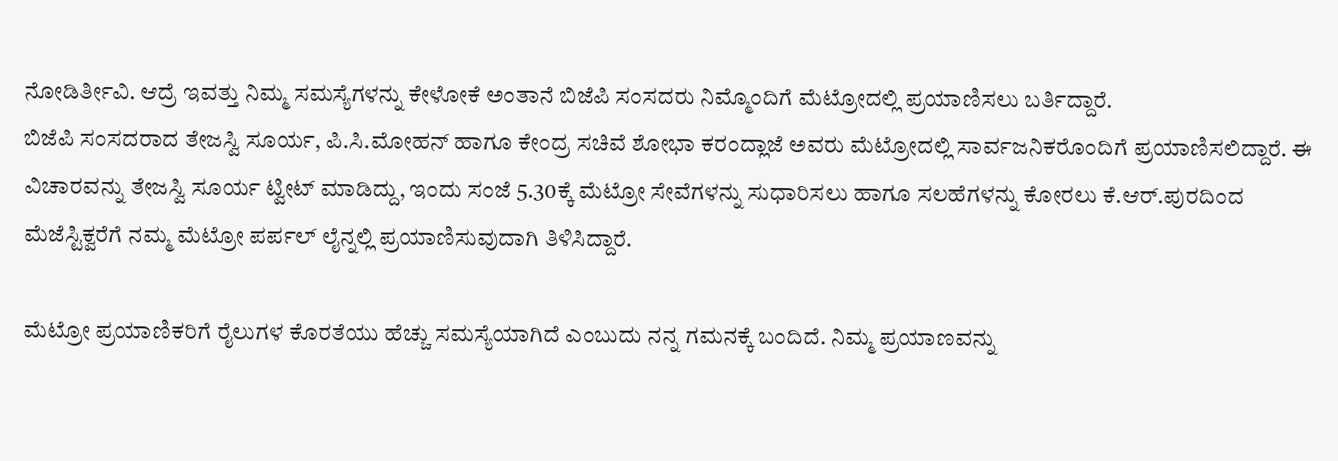ನೋಡಿರ್ತೀವಿ. ಆದ್ರೆ ಇವತ್ತು ನಿಮ್ಮ ಸಮಸ್ಯೆಗಳನ್ನು ಕೇಳೋಕೆ ಅಂತಾನೆ ಬಿಜೆಪಿ ಸಂಸದರು ನಿಮ್ಮೊಂದಿಗೆ ಮೆಟ್ರೋದಲ್ಲಿ ಪ್ರಯಾಣಿಸಲು ಬರ್ತಿದ್ದಾರೆ.
ಬಿಜೆಪಿ ಸಂಸದರಾದ ತೇಜಸ್ವಿ ಸೂರ್ಯ, ಪಿ.ಸಿ.ಮೋಹನ್ ಹಾಗೂ ಕೇಂದ್ರ ಸಚಿವೆ ಶೋಭಾ ಕರಂದ್ಲಾಜೆ ಅವರು ಮೆಟ್ರೋದಲ್ಲಿ ಸಾರ್ವಜನಿಕರೊಂದಿಗೆ ಪ್ರಯಾಣಿಸಲಿದ್ದಾರೆ. ಈ ವಿಚಾರವನ್ನು ತೇಜಸ್ವಿ ಸೂರ್ಯ ಟ್ವೀಟ್ ಮಾಡಿದ್ದು, ಇಂದು ಸಂಜೆ 5.30ಕ್ಕೆ ಮೆಟ್ರೋ ಸೇವೆಗಳನ್ನು ಸುಧಾರಿಸಲು ಹಾಗೂ ಸಲಹೆಗಳನ್ನು ಕೋರಲು ಕೆ.ಆರ್.ಪುರದಿಂದ ಮೆಜೆಸ್ಟಿಕ್ವರೆಗೆ ನಮ್ಮ ಮೆಟ್ರೋ ಪರ್ಪಲ್ ಲೈನ್ನಲ್ಲಿ ಪ್ರಯಾಣಿಸುವುದಾಗಿ ತಿಳಿಸಿದ್ದಾರೆ.

ಮೆಟ್ರೋ ಪ್ರಯಾಣಿಕರಿಗೆ ರೈಲುಗಳ ಕೊರತೆಯು ಹೆಚ್ಚು ಸಮಸ್ಯೆಯಾಗಿದೆ ಎಂಬುದು ನನ್ನ ಗಮನಕ್ಕೆ ಬಂದಿದೆ. ನಿಮ್ಮ ಪ್ರಯಾಣವನ್ನು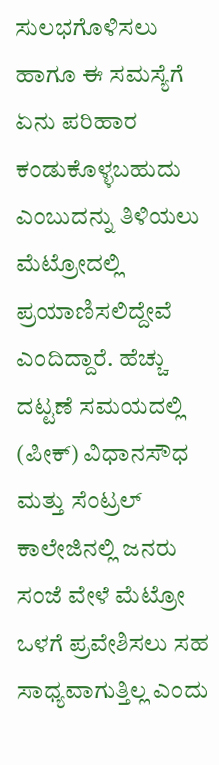ಸುಲಭಗೊಳಿಸಲು ಹಾಗೂ ಈ ಸಮಸ್ಯೆಗೆ ಏನು ಪರಿಹಾರ ಕಂಡುಕೊಳ್ಳಬಹುದು ಎಂಬುದನ್ನು ತಿಳಿಯಲು ಮೆಟ್ರೋದಲ್ಲಿ ಪ್ರಯಾಣಿಸಲಿದ್ದೇವೆ ಎಂದಿದ್ದಾರೆ. ಹೆಚ್ಚು ದಟ್ಟಣೆ ಸಮಯದಲ್ಲಿ (ಪೀಕ್) ವಿಧಾನಸೌಧ ಮತ್ತು ಸೆಂಟ್ರಲ್ ಕಾಲೇಜಿನಲ್ಲಿ ಜನರು ಸಂಜೆ ವೇಳೆ ಮೆಟ್ರೋ ಒಳಗೆ ಪ್ರವೇಶಿಸಲು ಸಹ ಸಾಧ್ಯವಾಗುತ್ತಿಲ್ಲ ಎಂದು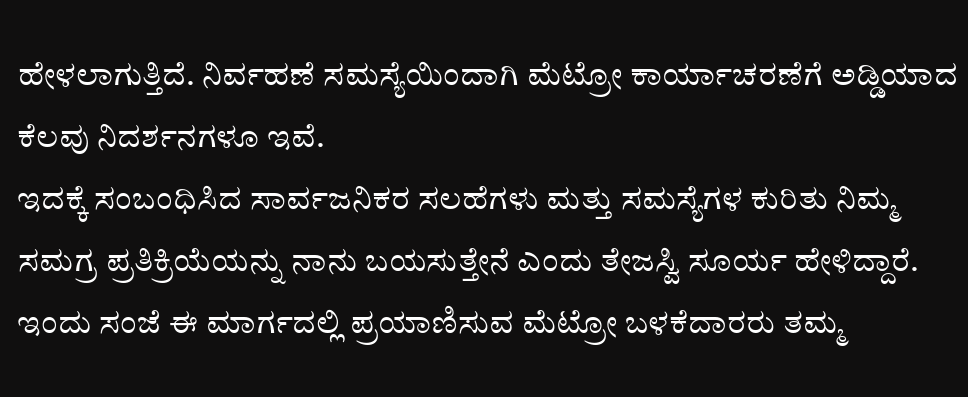ಹೇಳಲಾಗುತ್ತಿದೆ. ನಿರ್ವಹಣೆ ಸಮಸ್ಯೆಯಿಂದಾಗಿ ಮೆಟ್ರೋ ಕಾರ್ಯಾಚರಣೆಗೆ ಅಡ್ಡಿಯಾದ ಕೆಲವು ನಿದರ್ಶನಗಳೂ ಇವೆ.
ಇದಕ್ಕೆ ಸಂಬಂಧಿಸಿದ ಸಾರ್ವಜನಿಕರ ಸಲಹೆಗಳು ಮತ್ತು ಸಮಸ್ಯೆಗಳ ಕುರಿತು ನಿಮ್ಮ ಸಮಗ್ರ ಪ್ರತಿಕ್ರಿಯೆಯನ್ನು ನಾನು ಬಯಸುತ್ತೇನೆ ಎಂದು ತೇಜಸ್ವಿ ಸೂರ್ಯ ಹೇಳಿದ್ದಾರೆ. ಇಂದು ಸಂಜೆ ಈ ಮಾರ್ಗದಲ್ಲಿ ಪ್ರಯಾಣಿಸುವ ಮೆಟ್ರೋ ಬಳಕೆದಾರರು ತಮ್ಮ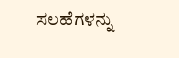ಸಲಹೆಗಳನ್ನು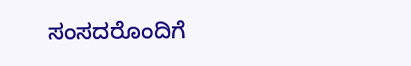ಸಂಸದರೊಂದಿಗೆ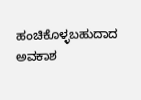ಹಂಚಿಕೊಳ್ಳಬಹುದಾದ ಅವಕಾಶ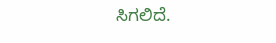ಸಿಗಲಿದೆ.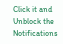Click it and Unblock the Notifications